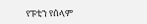የፑቲን የሰላም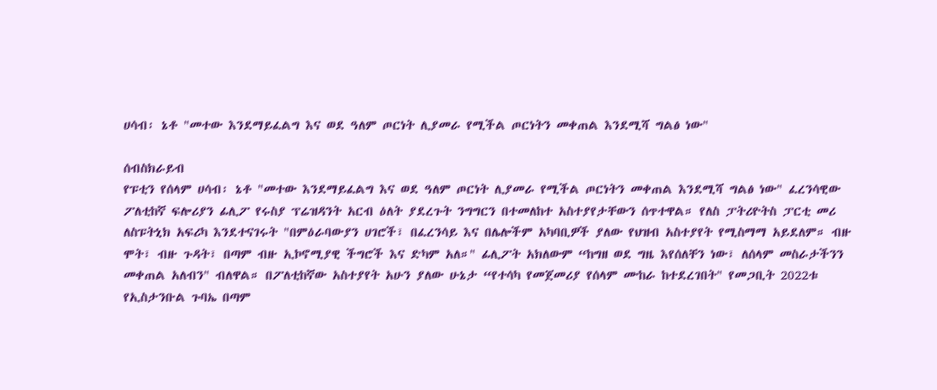ሀሳብ፡ ኔቶ "መተው እንደማይፈልግ እና ወደ ዓለም ጦርነት ሊያመራ የሚችል ጦርነትን መቀጠል እንደሚሻ ግልፅ ነው"

ሰብስክራይብ
የፑቲን የሰላም ሀሳብ፡ ኔቶ "መተው እንደማይፈልግ እና ወደ ዓለም ጦርነት ሊያመራ የሚችል ጦርነትን መቀጠል እንደሚሻ ግልፅ ነው" ፈረንሳዊው ፖለቲከኛ ፍሎሪያን ፊሊፖ የሩስያ ፕሬዝዳንት አርብ ዕለት ያደረጉት ንግግርን በተመለከተ አስተያየታቸውን ሰጥተዋል። የለስ ፓትሪዮትስ ፓርቲ መሪ ለስፑትኒክ አፍሪካ እንደተናገሩት "በምዕራባውያን ሀገሮች፣ በፈረንሳይ እና በሌሎችም አካባቢዎች ያለው የህዝብ አስተያየት የሚስማማ አይደለም። ብዙ ሞት፣ ብዙ ጉዳት፣ በጣም ብዙ ኢኮኖሚያዊ ችግሮች እና ድካም አለ።" ፊሊፖት አክለውም “ከግዘ ወደ ግዜ እየሰለቸን ነው፣ ለሰላም መስራታችንን መቀጠል አለብን" ብለዋል። በፖለቲከኛው አስተያየት አሁን ያለው ሁኔታ “የተሳካ የመጀመሪያ የሰላም ሙከራ ከተደረገበት" የመጋቢት 2022ቱ የኢስታንቡል ጉባኤ በጣም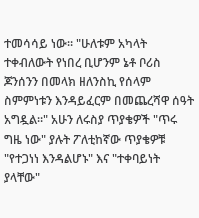ተመሳሳይ ነው። "ሁለቱም አካላት ተቀብለውት የነበረ ቢሆንም ኔቶ ቦሪስ ጆንሰንን በመላክ ዘለንስኪ የሰላም ስምምነቱን እንዳይፈርም በመጨረሻዋ ሰዓት አግዷል።" አሁን ለሩስያ ጥያቄዎች "ጥሩ ግዜ ነው" ያሉት ፖለቲከኛው ጥያቄዎቹ "የተጋነነ እንዳልሆኑ" እና "ተቀባይነት ያላቸው"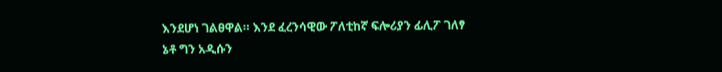እንደሆነ ገልፀዋል። እንደ ፈረንሳዊው ፖለቲከኛ ፍሎሪያን ፊሊፖ ገለፃ ኔቶ ግን አዲሱን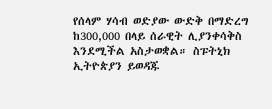የሰላም ሃሳብ ወድያው ውድቅ በማድረግ ከ300,000 በላይ ሰራዊት ሊያንቀሳቅስ እንደሚችል አስታወቋል። ስፑትኒክ ኢትዮጵያን ይወዳጁ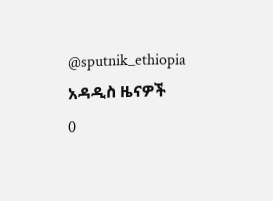@sputnik_ethiopia
አዳዲስ ዜናዎች
0